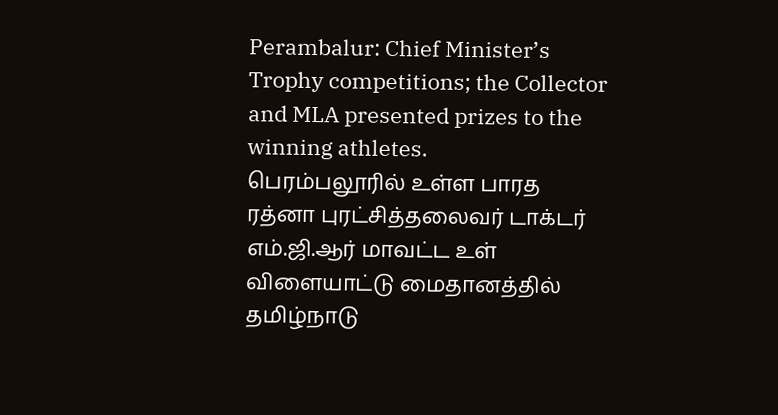Perambalur: Chief Minister’s Trophy competitions; the Collector and MLA presented prizes to the winning athletes.
பெரம்பலூரில் உள்ள பாரத ரத்னா புரட்சித்தலைவர் டாக்டர் எம்.ஜி.ஆர் மாவட்ட உள் விளையாட்டு மைதானத்தில் தமிழ்நாடு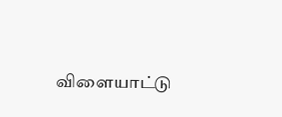விளையாட்டு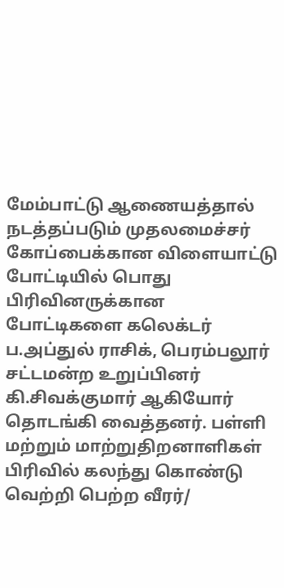மேம்பாட்டு ஆணையத்தால் நடத்தப்படும் முதலமைச்சர் கோப்பைக்கான விளையாட்டு போட்டியில் பொது பிரிவினருக்கான போட்டிகளை கலெக்டர் ப.அப்துல் ராசிக், பெரம்பலூர் சட்டமன்ற உறுப்பினர் கி.சிவக்குமார் ஆகியோர் தொடங்கி வைத்தனர். பள்ளி மற்றும் மாற்றுதிறனாளிகள் பிரிவில் கலந்து கொண்டு வெற்றி பெற்ற வீரர்/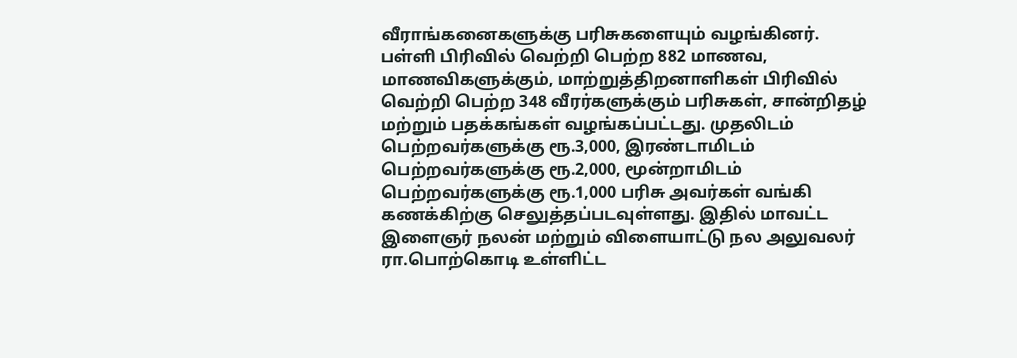வீராங்கனைகளுக்கு பரிசுகளையும் வழங்கினர்.
பள்ளி பிரிவில் வெற்றி பெற்ற 882 மாணவ, மாணவிகளுக்கும், மாற்றுத்திறனாளிகள் பிரிவில் வெற்றி பெற்ற 348 வீரர்களுக்கும் பரிசுகள், சான்றிதழ் மற்றும் பதக்கங்கள் வழங்கப்பட்டது. முதலிடம் பெற்றவர்களுக்கு ரூ.3,000, இரண்டாமிடம் பெற்றவர்களுக்கு ரூ.2,000, மூன்றாமிடம் பெற்றவர்களுக்கு ரூ.1,000 பரிசு அவர்கள் வங்கி கணக்கிற்கு செலுத்தப்படவுள்ளது. இதில் மாவட்ட இளைஞர் நலன் மற்றும் விளையாட்டு நல அலுவலர் ரா.பொற்கொடி உள்ளிட்ட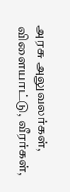அரசு அலுவலர்கள், விளையாட்டு, வீரர்கள்,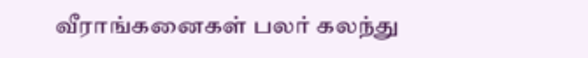வீராங்கனைகள் பலர் கலந்து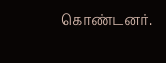கொண்டனர்.